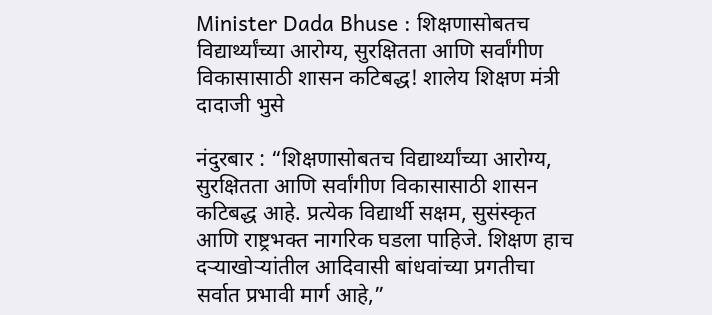Minister Dada Bhuse : शिक्षणासोबतच विद्यार्थ्यांच्या आरोग्य, सुरक्षितता आणि सर्वांगीण विकासासाठी शासन कटिबद्ध! शालेय शिक्षण मंत्री दादाजी भुसे

नंदुरबार : “शिक्षणासोबतच विद्यार्थ्यांच्या आरोग्य, सुरक्षितता आणि सर्वांगीण विकासासाठी शासन कटिबद्ध आहे. प्रत्येक विद्यार्थी सक्षम, सुसंस्कृत आणि राष्ट्रभक्त नागरिक घडला पाहिजे. शिक्षण हाच दऱ्याखोऱ्यांतील आदिवासी बांधवांच्या प्रगतीचा सर्वात प्रभावी मार्ग आहे,”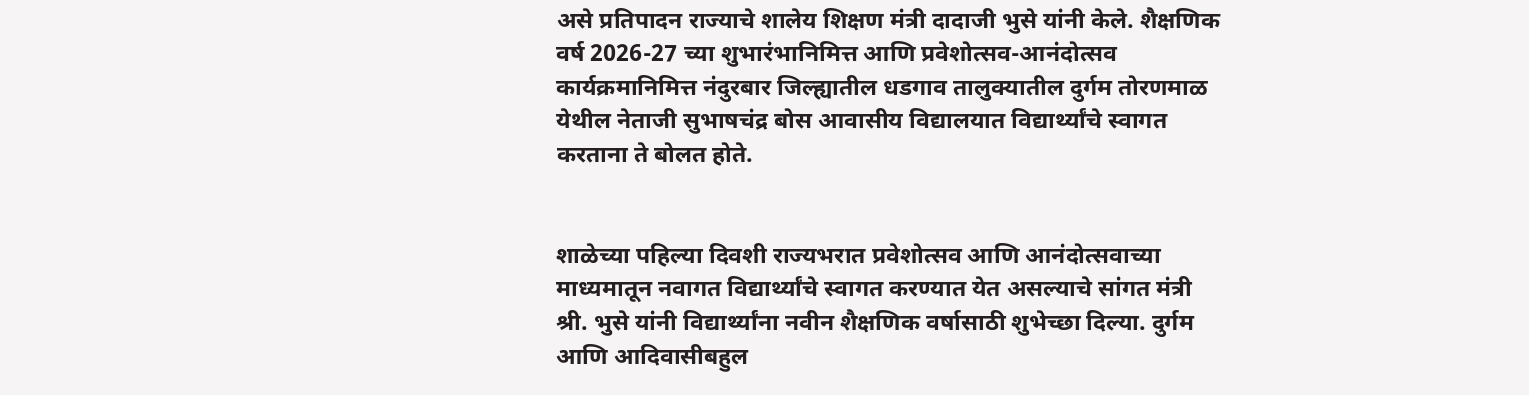असे प्रतिपादन राज्याचे शालेय शिक्षण मंत्री दादाजी भुसे यांनी केले. शैक्षणिक वर्ष 2026-27 च्या शुभारंभानिमित्त आणि प्रवेशोत्सव-आनंदोत्सव कार्यक्रमानिमित्त नंदुरबार जिल्ह्यातील धडगाव तालुक्यातील दुर्गम तोरणमाळ येथील नेताजी सुभाषचंद्र बोस आवासीय विद्यालयात विद्यार्थ्यांचे स्वागत करताना ते बोलत होते.


शाळेच्या पहिल्या दिवशी राज्यभरात प्रवेशोत्सव आणि आनंदोत्सवाच्या माध्यमातून नवागत विद्यार्थ्यांचे स्वागत करण्यात येत असल्याचे सांगत मंत्री श्री. भुसे यांनी विद्यार्थ्यांना नवीन शैक्षणिक वर्षासाठी शुभेच्छा दिल्या. दुर्गम आणि आदिवासीबहुल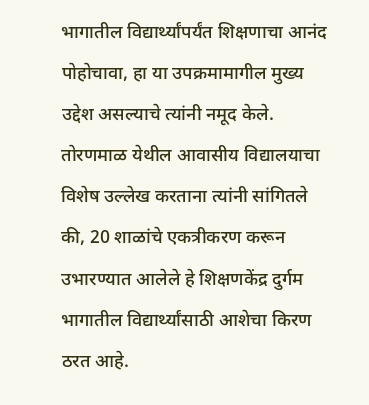भागातील विद्यार्थ्यांपर्यंत शिक्षणाचा आनंद पोहोचावा, हा या उपक्रमामागील मुख्य उद्देश असल्याचे त्यांनी नमूद केले. तोरणमाळ येथील आवासीय विद्यालयाचा विशेष उल्लेख करताना त्यांनी सांगितले की, 20 शाळांचे एकत्रीकरण करून उभारण्यात आलेले हे शिक्षणकेंद्र दुर्गम भागातील विद्यार्थ्यांसाठी आशेचा किरण ठरत आहे.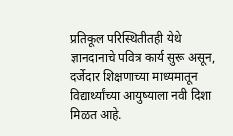प्रतिकूल परिस्थितीतही येथे ज्ञानदानाचे पवित्र कार्य सुरू असून, दर्जेदार शिक्षणाच्या माध्यमातून विद्यार्थ्यांच्या आयुष्याला नवी दिशा मिळत आहे.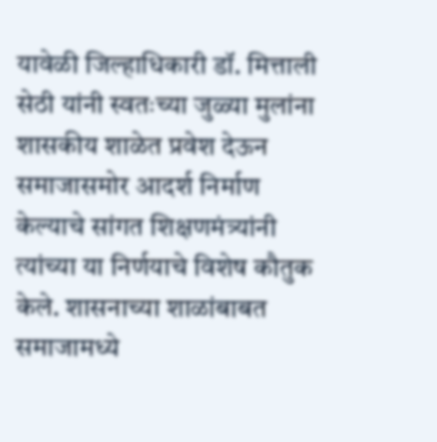यावेळी जिल्हाधिकारी डॉ. मित्ताली सेठी यांनी स्वतःच्या जुळ्या मुलांना शासकीय शाळेत प्रवेश देऊन समाजासमोर आदर्श निर्माण केल्याचे सांगत शिक्षणमंत्र्यांनी त्यांच्या या निर्णयाचे विशेष कौतुक केले. शासनाच्या शाळांबाबत समाजामध्ये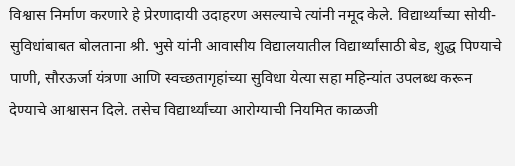विश्वास निर्माण करणारे हे प्रेरणादायी उदाहरण असल्याचे त्यांनी नमूद केले. विद्यार्थ्यांच्या सोयी-सुविधांबाबत बोलताना श्री. भुसे यांनी आवासीय विद्यालयातील विद्यार्थ्यांसाठी बेड, शुद्ध पिण्याचे पाणी, सौरऊर्जा यंत्रणा आणि स्वच्छतागृहांच्या सुविधा येत्या सहा महिन्यांत उपलब्ध करून देण्याचे आश्वासन दिले. तसेच विद्यार्थ्यांच्या आरोग्याची नियमित काळजी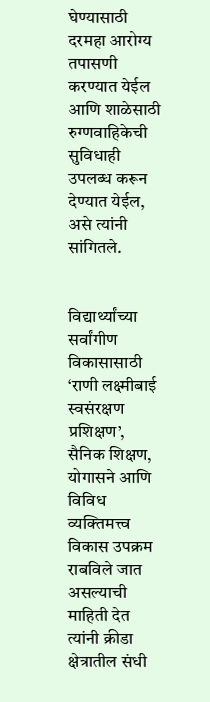घेण्यासाठी दरमहा आरोग्य तपासणी करण्यात येईल आणि शाळेसाठी रुग्णवाहिकेची सुविधाही उपलब्ध करून देण्यात येईल, असे त्यांनी सांगितले.


विद्यार्थ्यांच्या सर्वांगीण विकासासाठी ‘राणी लक्ष्मीबाई स्वसंरक्षण प्रशिक्षण’, सैनिक शिक्षण, योगासने आणि विविध व्यक्तिमत्त्व विकास उपक्रम राबविले जात असल्याची माहिती देत त्यांनी क्रीडा क्षेत्रातील संधी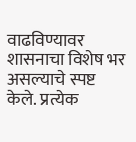वाढविण्यावर शासनाचा विशेष भर असल्याचे स्पष्ट केले. प्रत्येक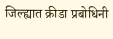जिल्ह्यात क्रीडा प्रबोधिनी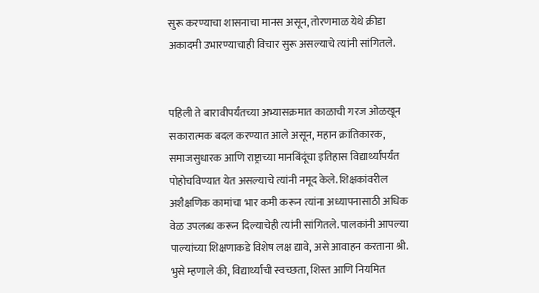सुरू करण्याचा शासनाचा मानस असून, तोरणमाळ येथे क्रीडा अकादमी उभारण्याचाही विचार सुरू असल्याचे त्यांनी सांगितले.


पहिली ते बारावीपर्यंतच्या अभ्यासक्रमात काळाची गरज ओळखून सकारात्मक बदल करण्यात आले असून, महान क्रांतिकारक, समाजसुधारक आणि राष्ट्राच्या मानबिंदूंचा इतिहास विद्यार्थ्यांपर्यंत पोहोचविण्यात येत असल्याचे त्यांनी नमूद केले. शिक्षकांवरील अशैक्षणिक कामांचा भार कमी करून त्यांना अध्यापनासाठी अधिक वेळ उपलब्ध करून दिल्याचेही त्यांनी सांगितले. पालकांनी आपल्या पाल्यांच्या शिक्षणाकडे विशेष लक्ष द्यावे, असे आवाहन करताना श्री. भुसे म्हणाले की, विद्यार्थ्यांची स्वच्छता, शिस्त आणि नियमित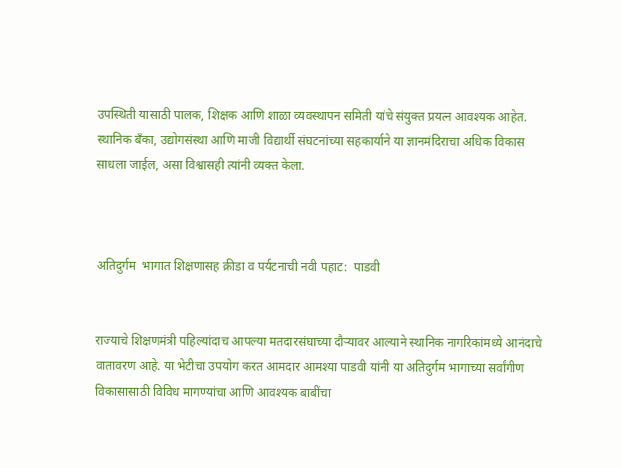उपस्थिती यासाठी पालक, शिक्षक आणि शाळा व्यवस्थापन समिती यांचे संयुक्त प्रयत्न आवश्यक आहेत. स्थानिक बँका, उद्योगसंस्था आणि माजी विद्यार्थी संघटनांच्या सहकार्याने या ज्ञानमंदिराचा अधिक विकास साधला जाईल, असा विश्वासही त्यांनी व्यक्त केला.



अतिदुर्गम  भागात शिक्षणासह क्रीडा व पर्यटनाची नवी पहाट:  पाडवी


राज्याचे शिक्षणमंत्री पहिल्यांदाच आपल्या मतदारसंघाच्या दौऱ्यावर आल्याने स्थानिक नागरिकांमध्ये आनंदाचे वातावरण आहे. या भेटीचा उपयोग करत आमदार आमश्या पाडवी यांनी या अतिदुर्गम भागाच्या सर्वांगीण विकासासाठी विविध मागण्यांचा आणि आवश्यक बाबींचा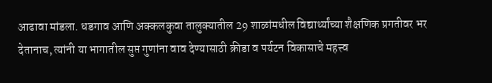आढावा मांडला. धडगाव आणि अक्कलकुवा तालुक्यातील 29 शाळांमधील विद्यार्थ्यांच्या शैक्षणिक प्रगतीवर भर देतानाच, त्यांनी या भागातील सुप्त गुणांना वाव देण्यासाठी क्रीडा व पर्यटन विकासाचे महत्त्व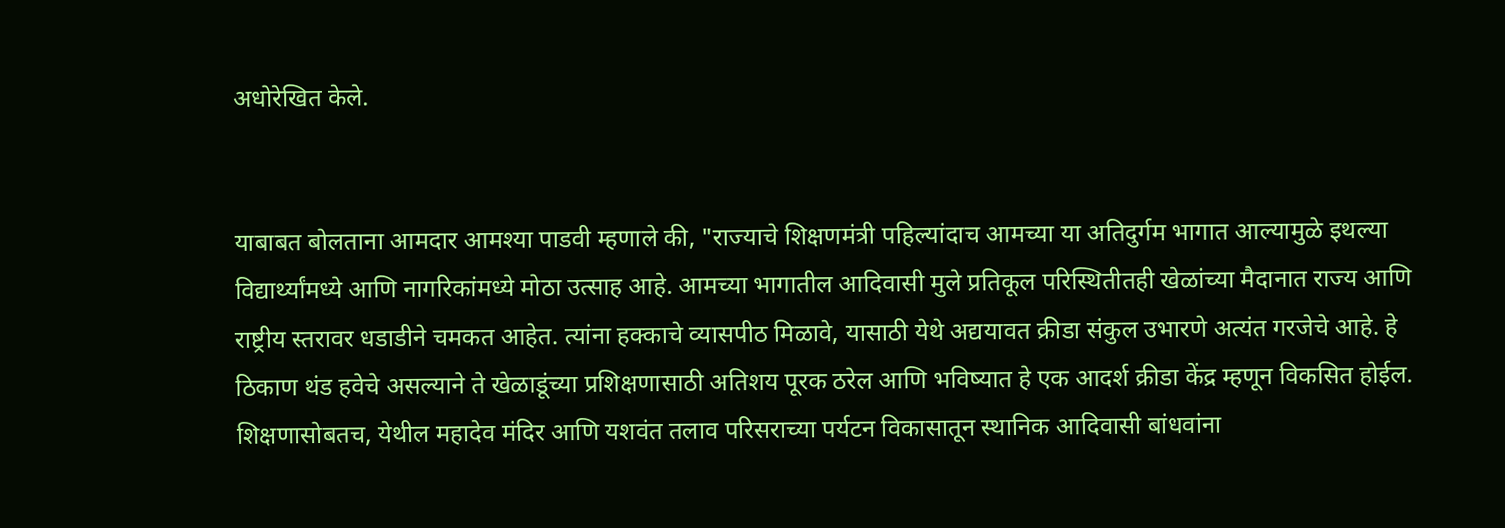अधोरेखित केले.


याबाबत बोलताना आमदार आमश्या पाडवी म्हणाले की, "राज्याचे शिक्षणमंत्री पहिल्यांदाच आमच्या या अतिदुर्गम भागात आल्यामुळे इथल्या विद्यार्थ्यांमध्ये आणि नागरिकांमध्ये मोठा उत्साह आहे. आमच्या भागातील आदिवासी मुले प्रतिकूल परिस्थितीतही खेळांच्या मैदानात राज्य आणि राष्ट्रीय स्तरावर धडाडीने चमकत आहेत. त्यांना हक्काचे व्यासपीठ मिळावे, यासाठी येथे अद्ययावत क्रीडा संकुल उभारणे अत्यंत गरजेचे आहे. हे ठिकाण थंड हवेचे असल्याने ते खेळाडूंच्या प्रशिक्षणासाठी अतिशय पूरक ठरेल आणि भविष्यात हे एक आदर्श क्रीडा केंद्र म्हणून विकसित होईल. शिक्षणासोबतच, येथील महादेव मंदिर आणि यशवंत तलाव परिसराच्या पर्यटन विकासातून स्थानिक आदिवासी बांधवांना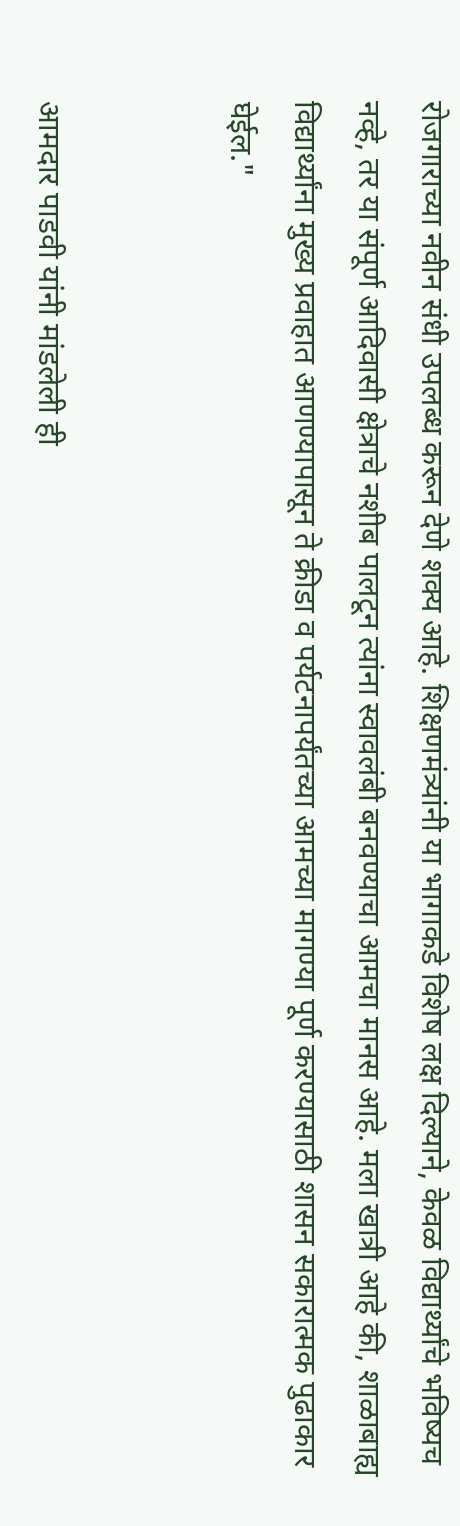रोजगाराच्या नवीन संधी उपलब्ध करून देणे शक्य आहे. शिक्षणमंत्र्यांनी या भागाकडे विशेष लक्ष दिल्याने, केवळ विद्यार्थ्यांचे भविष्यच नव्हे, तर या संपूर्ण आदिवासी क्षेत्राचे नशीब पालटून त्यांना स्वावलंबी बनवण्याचा आमचा मानस आहे. मला खात्री आहे की, शाळाबाह्य विद्यार्थ्यांना मुख्य प्रवाहात आणण्यापासून ते क्रीडा व पर्यटनापर्यंतच्या आमच्या मागण्या पूर्ण करण्यासाठी शासन सकारात्मक पुढाकार घेईल."


आमदार पाडवी यांनी मांडलेली ही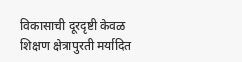विकासाची दूरदृष्टी केवळ शिक्षण क्षेत्रापुरती मर्यादित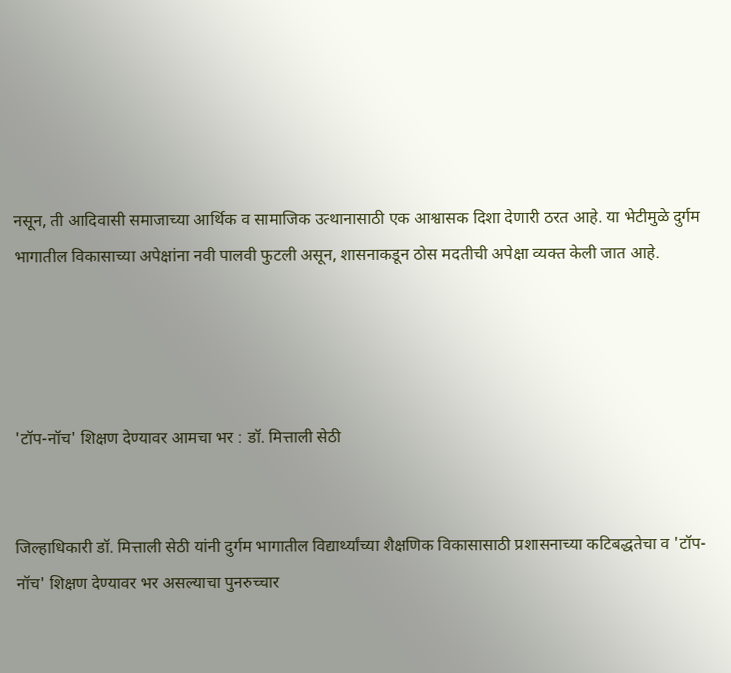नसून, ती आदिवासी समाजाच्या आर्थिक व सामाजिक उत्थानासाठी एक आश्वासक दिशा देणारी ठरत आहे. या भेटीमुळे दुर्गम भागातील विकासाच्या अपेक्षांना नवी पालवी फुटली असून, शासनाकडून ठोस मदतीची अपेक्षा व्यक्त केली जात आहे.




'टॉप-नॉच' शिक्षण देण्यावर आमचा भर : डॉ. मित्ताली सेठी


जिल्हाधिकारी डॉ. मित्ताली सेठी यांनी दुर्गम भागातील विद्यार्थ्यांच्या शैक्षणिक विकासासाठी प्रशासनाच्या कटिबद्धतेचा व 'टॉप-नॉच' शिक्षण देण्यावर भर असल्याचा पुनरुच्चार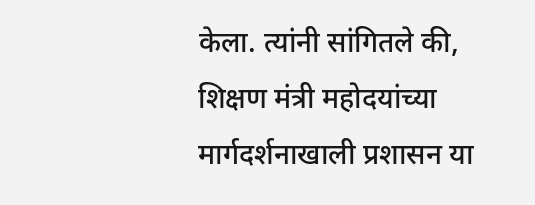केला. त्यांनी सांगितले की, शिक्षण मंत्री महोदयांच्या मार्गदर्शनाखाली प्रशासन या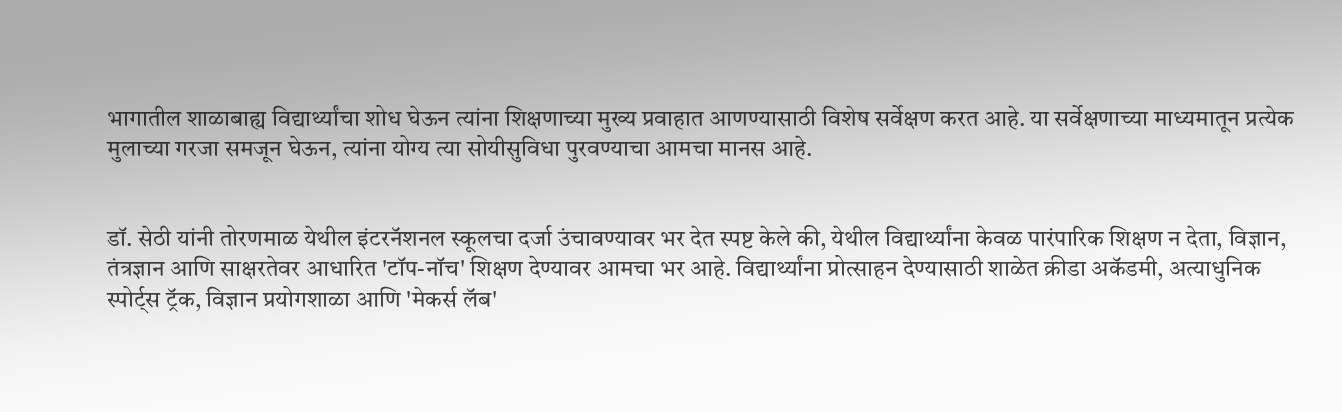भागातील शाळाबाह्य विद्यार्थ्यांचा शोध घेऊन त्यांना शिक्षणाच्या मुख्य प्रवाहात आणण्यासाठी विशेष सर्वेक्षण करत आहे. या सर्वेक्षणाच्या माध्यमातून प्रत्येक मुलाच्या गरजा समजून घेऊन, त्यांना योग्य त्या सोयीसुविधा पुरवण्याचा आमचा मानस आहे.


डॉ. सेठी यांनी तोरणमाळ येथील इंटरनॅशनल स्कूलचा दर्जा उंचावण्यावर भर देत स्पष्ट केले की, येथील विद्यार्थ्यांना केवळ पारंपारिक शिक्षण न देता, विज्ञान, तंत्रज्ञान आणि साक्षरतेवर आधारित 'टॉप-नॉच' शिक्षण देण्यावर आमचा भर आहे. विद्यार्थ्यांना प्रोत्साहन देण्यासाठी शाळेत क्रीडा अकॅडमी, अत्याधुनिक स्पोर्ट्स ट्रॅक, विज्ञान प्रयोगशाळा आणि 'मेकर्स लॅब'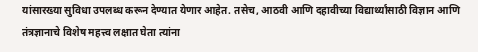यांसारख्या सुविधा उपलब्ध करून देण्यात येणार आहेत. तसेच, आठवी आणि दहावीच्या विद्यार्थ्यांसाठी विज्ञान आणि तंत्रज्ञानाचे विशेष महत्त्व लक्षात घेता त्यांना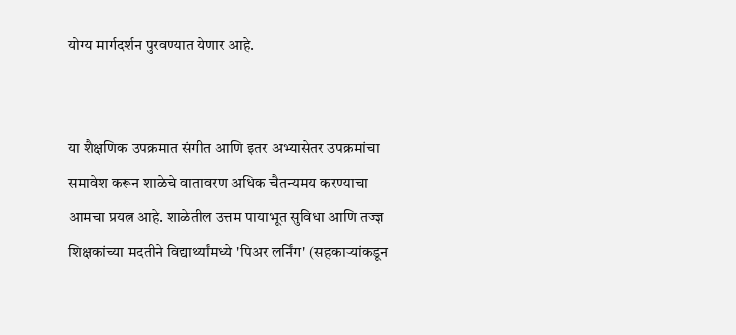योग्य मार्गदर्शन पुरवण्यात येणार आहे.


या शैक्षणिक उपक्रमात संगीत आणि इतर अभ्यासेतर उपक्रमांचा समावेश करून शाळेचे वातावरण अधिक चैतन्यमय करण्याचा आमचा प्रयत्न आहे. शाळेतील उत्तम पायाभूत सुविधा आणि तज्ज्ञ शिक्षकांच्या मदतीने विद्यार्थ्यांमध्ये 'पिअर लर्निंग' (सहकाऱ्यांकडून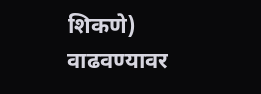शिकणे) वाढवण्यावर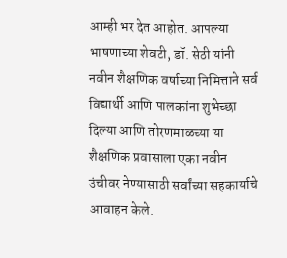आम्ही भर देत आहोत. आपल्या भाषणाच्या शेवटी, डॉ. सेठी यांनी नवीन शैक्षणिक वर्षाच्या निमित्ताने सर्व विद्यार्थी आणि पालकांना शुभेच्छा दिल्या आणि तोरणमाळच्या या शैक्षणिक प्रवासाला एका नवीन उंचीवर नेण्यासाठी सर्वांच्या सहकार्याचे आवाहन केले.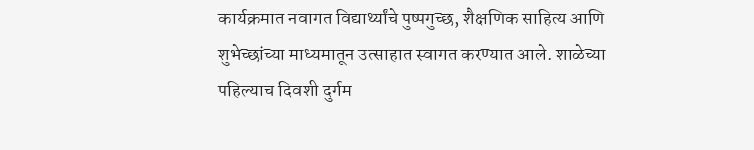कार्यक्रमात नवागत विद्यार्थ्यांचे पुष्पगुच्छ, शैक्षणिक साहित्य आणि शुभेच्छांच्या माध्यमातून उत्साहात स्वागत करण्यात आले. शाळेच्या पहिल्याच दिवशी दुर्गम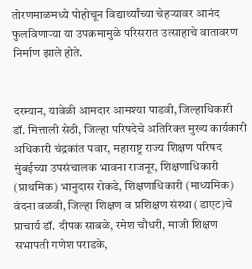तोरणमाळमध्ये पोहोचून विद्यार्थ्यांच्या चेहऱ्यावर आनंद फुलविणाऱ्या या उपक्रमामुळे परिसरात उत्साहाचे वातावरण निर्माण झाले होते.


दरम्यान, यावेळी आमदार आमश्या पाडवी, जिल्हाधिकारी डॉ. मित्ताली सेठी, जिल्हा परिषदेचे अतिरिक्त मुख्य कार्यकारी अधिकारी चंद्रकांत पवार, महाराष्ट्र राज्य शिक्षण परिषद मुंबईच्या उपसंचालक भावना राजनूर, शिक्षणाधिकारी (प्राथमिक) भानुदास रोकडे, शिक्षणाधिकारी (माध्यमिक) वंदना वळवी, जिल्हा शिक्षण व प्रशिक्षण संस्था (डाएट)चे प्राचार्य डॉ. दीपक साबळे, रमेश चौधरी, माजी शिक्षण सभापती गणेश पराडके,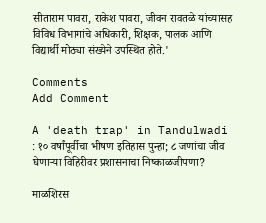सीताराम पावरा, राकेश पावरा, जीवन रावतळे यांच्यासह विविध विभागांचे अधिकारी, शिक्षक, पालक आणि विद्यार्थी मोठ्या संख्येने उपस्थित होते.'

Comments
Add Comment

A 'death trap' in Tandulwadi : १० वर्षांपूर्वीचा भीषण इतिहास पुन्हा; ८ जणांचा जीव घेणाऱ्या विहिरीवर प्रशासनाचा निष्काळजीपणा?

माळशिरस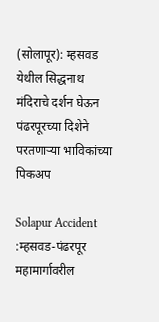(सोलापूर): म्हसवड येथील सिद्धनाथ मंदिराचे दर्शन घेऊन पंढरपूरच्या दिशेने परतणाऱ्या भाविकांच्या पिकअप

Solapur Accident :म्हसवड-पंढरपूर महामार्गावरील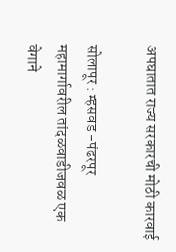अपघातात राज्य सरकारची मोठी कारवाई

सोलापूर : म्हसवड -पंढरपूर महामार्गावरील तांदळवाडीजवळ एक वेगाने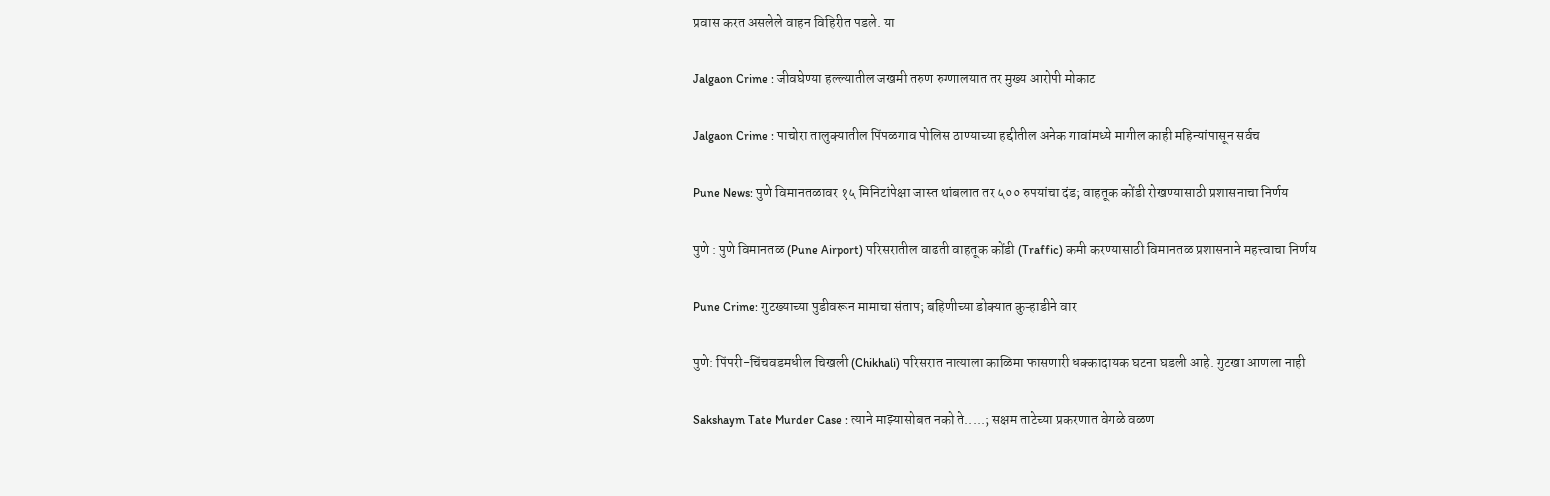प्रवास करत असलेले वाहन विहिरीत पडले. या

Jalgaon Crime : जीवघेण्या हल्ल्यातील जखमी तरुण रुग्णालयात तर मुख्य आरोपी मोकाट

Jalgaon Crime : पाचोरा तालुक्यातील पिंपळगाव पोलिस ठाण्याच्या हद्दीतील अनेक गावांमध्ये मागील काही महिन्यांपासून सर्वच

Pune News: पुणे विमानतळावर १५ मिनिटांपेक्षा जास्त थांबलात तर ५०० रुपयांचा दंड; वाहतूक कोंडी रोखण्यासाठी प्रशासनाचा निर्णय

पुणे : पुणे विमानतळ (Pune Airport) परिसरातील वाढती वाहतूक कोंडी (Traffic) कमी करण्यासाठी विमानतळ प्रशासनाने महत्त्वाचा निर्णय

Pune Crime: गुटख्याच्या पुडीवरून मामाचा संताप; बहिणीच्या डोक्यात कुऱ्हाडीने वार

पुणे: पिंपरी-चिंचवडमधील चिखली (Chikhali) परिसरात नात्याला काळिमा फासणारी धक्कादायक घटना घडली आहे. गुटखा आणला नाही

Sakshaym Tate Murder Case : त्याने माझ्यासोबत नको ते.....; सक्षम ताटेच्या प्रकरणात वेगळे वळण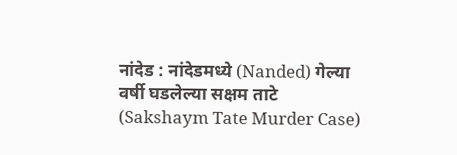नांदेड : नांदेडमध्ये (Nanded) गेल्या वर्षी घडलेल्या सक्षम ताटे (Sakshaym Tate Murder Case)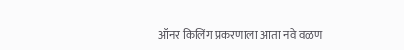ऑनर किलिंग प्रकरणाला आता नवे वळण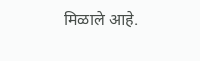मिळाले आहे.